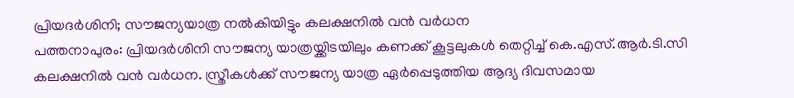പ്രിയദർശിനി; സൗജന്യയാത്ര നൽകിയിട്ടും കലക്ഷനിൽ വൻ വർധന
പത്തനാപുരം: പ്രിയദർശിനി സൗജന്യ യാത്രയ്ക്കിടയിലും കണക്ക് കൂട്ടലുകൾ തെറ്റിച്ച് കെ.എസ്.ആർ.ടി.സി കലക്ഷനിൽ വൻ വർധന. സ്ത്രീകൾക്ക് സൗജന്യ യാത്ര ഏർപ്പെടുത്തിയ ആദ്യ ദിവസമായ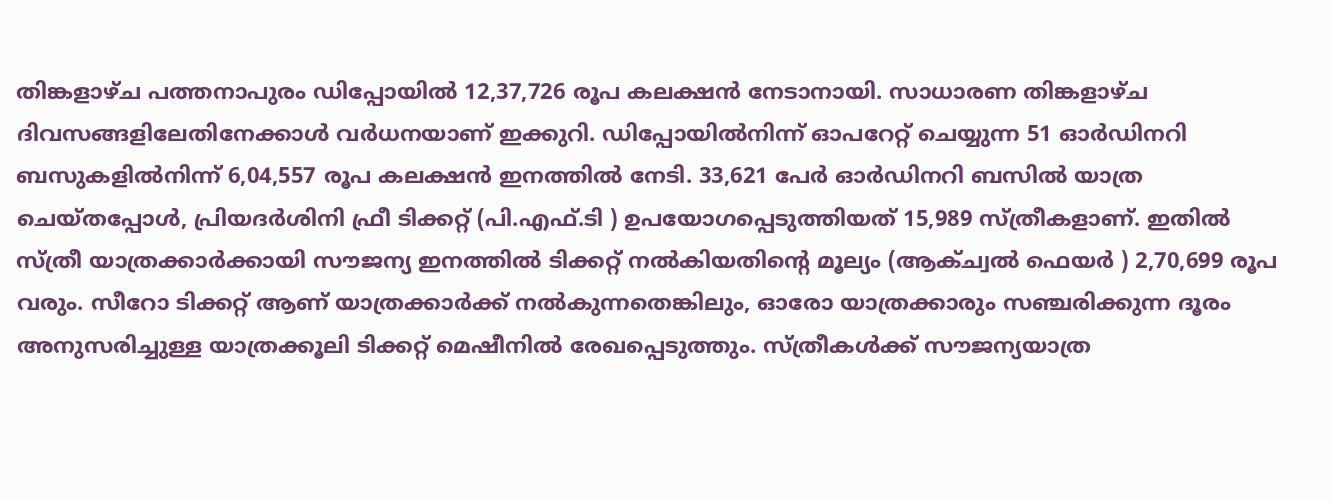തിങ്കളാഴ്ച പത്തനാപുരം ഡിപ്പോയിൽ 12,37,726 രൂപ കലക്ഷൻ നേടാനായി. സാധാരണ തിങ്കളാഴ്ച ദിവസങ്ങളിലേതിനേക്കാൾ വർധനയാണ് ഇക്കുറി. ഡിപ്പോയിൽനിന്ന് ഓപറേറ്റ് ചെയ്യുന്ന 51 ഓർഡിനറി ബസുകളിൽനിന്ന് 6,04,557 രൂപ കലക്ഷൻ ഇനത്തിൽ നേടി. 33,621 പേർ ഓർഡിനറി ബസിൽ യാത്ര ചെയ്തപ്പോൾ, പ്രിയദർശിനി ഫ്രീ ടിക്കറ്റ് (പി.എഫ്.ടി ) ഉപയോഗപ്പെടുത്തിയത് 15,989 സ്ത്രീകളാണ്. ഇതിൽ സ്ത്രീ യാത്രക്കാർക്കായി സൗജന്യ ഇനത്തിൽ ടിക്കറ്റ് നൽകിയതിന്റെ മൂല്യം (ആക്ച്വൽ ഫെയർ ) 2,70,699 രൂപ വരും. സീറോ ടിക്കറ്റ് ആണ് യാത്രക്കാർക്ക് നൽകുന്നതെങ്കിലും, ഓരോ യാത്രക്കാരും സഞ്ചരിക്കുന്ന ദൂരം അനുസരിച്ചുള്ള യാത്രക്കൂലി ടിക്കറ്റ് മെഷീനിൽ രേഖപ്പെടുത്തും. സ്ത്രീകൾക്ക് സൗജന്യയാത്ര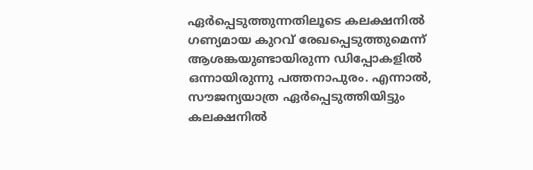ഏർപ്പെടുത്തുന്നതിലൂടെ കലക്ഷനിൽ ഗണ്യമായ കുറവ് രേഖപ്പെടുത്തുമെന്ന് ആശങ്കയുണ്ടായിരുന്ന ഡിപ്പോകളിൽ ഒന്നായിരുന്നു പത്തനാപുരം. എന്നാൽ, സൗജന്യയാത്ര ഏർപ്പെടുത്തിയിട്ടും കലക്ഷനിൽ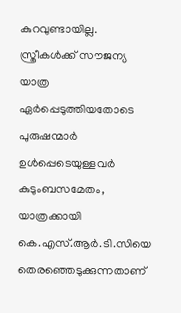കുറവുണ്ടായില്ല. സ്ത്രീകൾക്ക് സൗജന്യ യാത്ര ഏർപ്പെടുത്തിയതോടെ പുരുഷന്മാർ ഉൾപ്പെടെയുള്ളവർ കുടുംബസമേതം, യാത്രക്കായി കെ.എസ്.ആർ.ടി.സിയെ തെരഞ്ഞെടുക്കുന്നതാണ്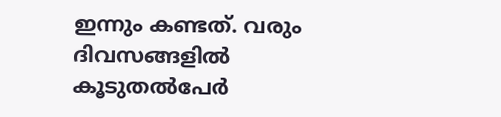ഇന്നും കണ്ടത്. വരും ദിവസങ്ങളിൽ കൂടുതൽപേർ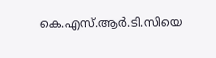കെ.എസ്.ആർ.ടി.സിയെ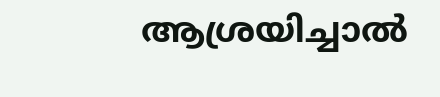ആശ്രയിച്ചാൽ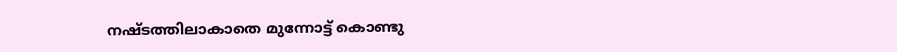നഷ്ടത്തിലാകാതെ മുന്നോട്ട് കൊണ്ടു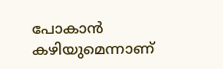പോകാൻ കഴിയുമെന്നാണ്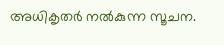അധികൃതർ നൽകുന്ന സൂചന.